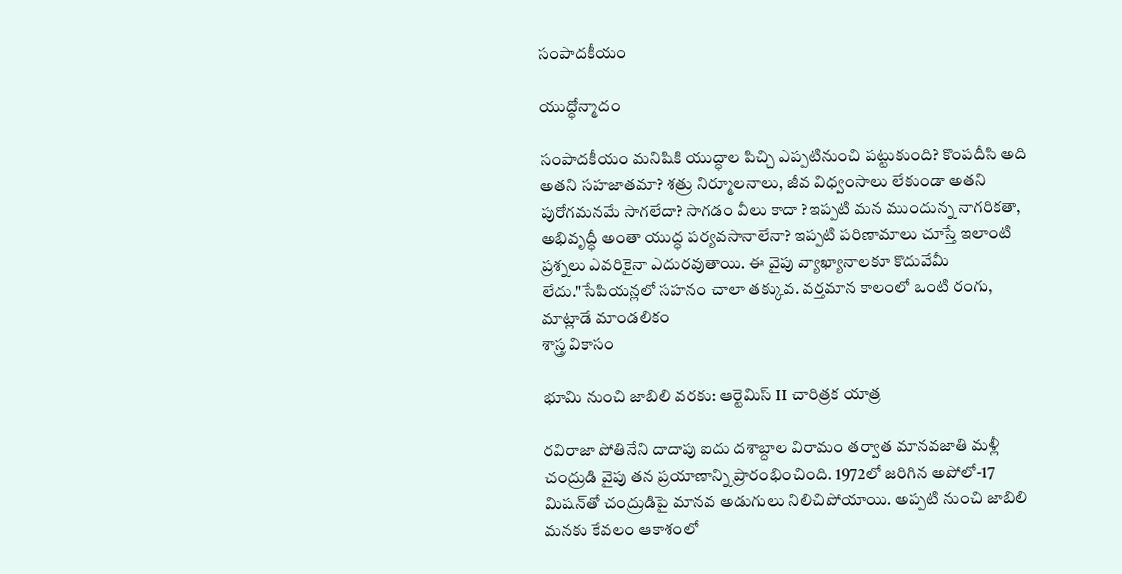సంపాదకీయం

యుద్ధోన్మాదం

సంపాదకీయం మనిషికి యుద్ధాల పిచ్చి ఎప్పటినుంచి పట్టుకుంది? కొంపదీసి అది అతని సహజాతమా? శత్రు నిర్మూలనాలు, జీవ విధ్వంసాలు లేకుండా అతని పురోగమనమే సాగలేదా? సాగడం వీలు కాదా ?ఇప్పటి మన ముందున్న నాగరికతా, అభివృద్ధీ అంతా యుద్ధ పర్యవసానాలేనా? ఇప్పటి పరిణామాలు చూస్తే ఇలాంటి ప్రశ్నలు ఎవరికైనా ఎదురవుతాయి. ఈ వైపు వ్యాఖ్యానాలకూ కొదువేమీ లేదు."సేపియన్లలో సహనం చాలా తక్కువ. వర్తమాన కాలంలో ఒంటి రంగు, మాట్లాడే మాండలికం
శాస్త్ర వికాసం

భూమి నుంచి జాబిలి వరకు: ఆర్టెమిస్ II చారిత్రక యాత్ర

రవిరాజా పోతినేని దాదాపు ఐదు దశాబ్దాల విరామం తర్వాత మానవజాతి మళ్లీ చంద్రుడి వైపు తన ప్రయాణాన్ని ప్రారంభించింది. 1972లో జరిగిన అపోలో-17 మిషన్‌తో చంద్రుడిపై మానవ అడుగులు నిలిచిపోయాయి. అప్పటి నుంచి జాబిలి మనకు కేవలం ఆకాశంలో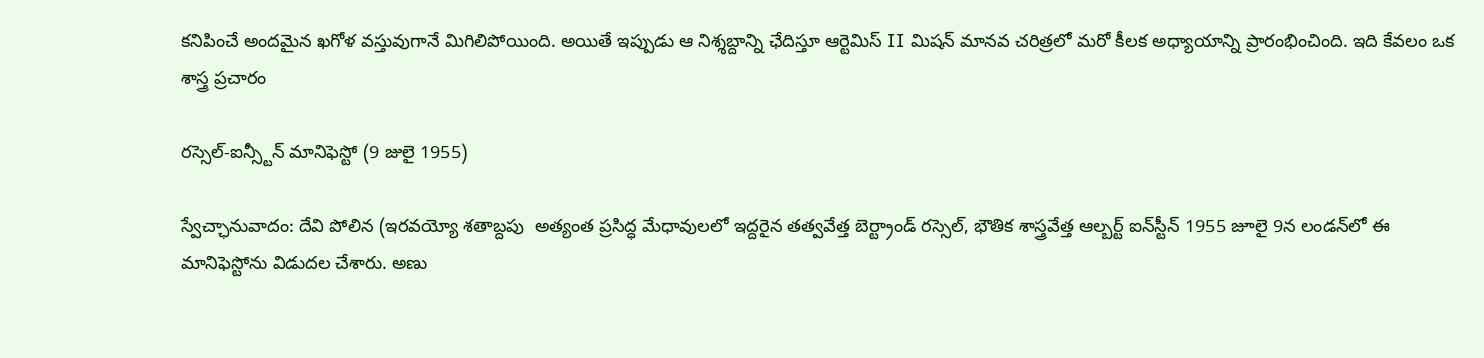కనిపించే అందమైన ఖగోళ వస్తువుగానే మిగిలిపోయింది. అయితే ఇప్పుడు ఆ నిశ్శబ్దాన్ని ఛేదిస్తూ ఆర్టెమిస్ II మిషన్ మానవ చరిత్రలో మరో కీలక అధ్యాయాన్ని ప్రారంభించింది. ఇది కేవలం ఒక
శాస్త్ర ప్రచారం

రస్సెల్-ఐన్స్టీన్ మానిఫెస్టో (9 జులై 1955)

స్వేచ్ఛానువాదం: దేవి పోలిన (ఇరవయ్యో శతాబ్దపు  అత్యంత ప్రసిద్ధ మేధావులలో ఇద్దరైన తత్వవేత్త బెర్ట్రాండ్ రస్సెల్, భౌతిక శాస్త్రవేత్త ఆల్బర్ట్ ఐన్‌స్టీన్ 1955 జూలై 9న లండన్‌లో ఈ మానిఫెస్టోను విడుదల చేశారు. అణు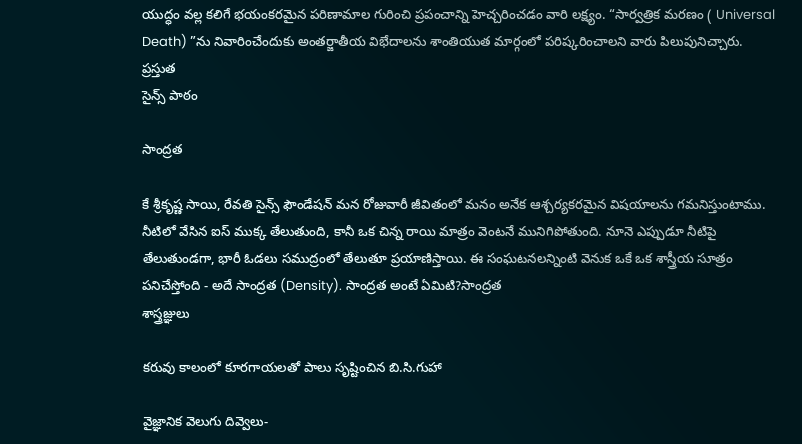యుద్ధం వల్ల కలిగే భయంకరమైన పరిణామాల గురించి ప్రపంచాన్ని హెచ్చరించడం వారి లక్ష్యం. “సార్వత్రిక మరణం ( Universal Death) ”ను నివారించేందుకు అంతర్జాతీయ విభేదాలను శాంతియుత మార్గంలో పరిష్కరించాలని వారు పిలుపునిచ్చారు. ప్రస్తుత
సైన్స్ పాఠం

సాంద్రత

కే శ్రీకృష్ణ సాయి, రేవతి సైన్స్ ఫౌండేషన్ మన రోజువారీ జీవితంలో మనం అనేక ఆశ్చర్యకరమైన విషయాలను గమనిస్తుంటాము. నీటిలో వేసిన ఐస్ ముక్క తేలుతుంది, కానీ ఒక చిన్న రాయి మాత్రం వెంటనే మునిగిపోతుంది. నూనె ఎప్పుడూ నీటిపై తేలుతుండగా, భారీ ఓడలు సముద్రంలో తేలుతూ ప్రయాణిస్తాయి. ఈ సంఘటనలన్నింటి వెనుక ఒకే ఒక శాస్త్రీయ సూత్రం పనిచేస్తోంది - అదే సాంద్రత (Density). సాంద్రత అంటే ఏమిటి?సాంద్రత
శాస్త్రజ్ఞులు

కరువు కాలంలో కూరగాయలతో పాలు సృష్టించిన బి.సి.గుహా

వైజ్ఞానిక వెలుగు దివ్వెలు-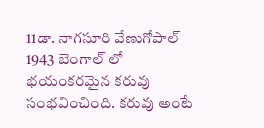11డా. నాగసూరి వేణుగోపాల్ 1943 బెంగాల్ లో భయంకరమైన కరువు సంభవించింది. కరువు అంటే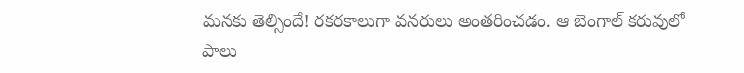మనకు తెల్సిందే! రకరకాలుగా వనరులు అంతరించడం. ఆ బెంగాల్ కరువులో పాలు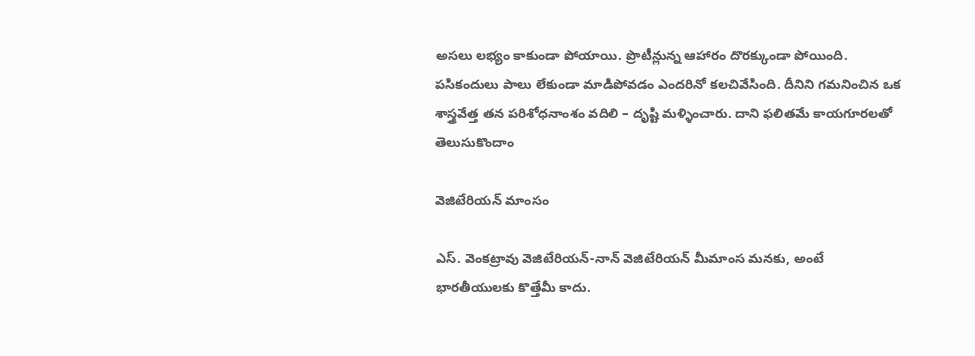అసలు లభ్యం కాకుండా పోయాయి. ప్రొటీన్లున్న ఆహారం దొరక్కుండా పోయింది. పసికందులు పాలు లేకుండా మాడిపోవడం ఎందరినో కలచివేసింది. దీనిని గమనించిన ఒక శాస్త్రవేత్త తన పరిశోధనాంశం వదిలి – దృష్టి మళ్ళించారు. దాని ఫలితమే కాయగూరలతో
తెలుసుకొందాం

వెజిటేరియన్ మాంసం

ఎస్. వెంకట్రావు వెజిటేరియన్-నాన్ వెజిటేరియన్ మీమాంస మనకు, అంటే భారతీయులకు కొత్తేమీ కాదు.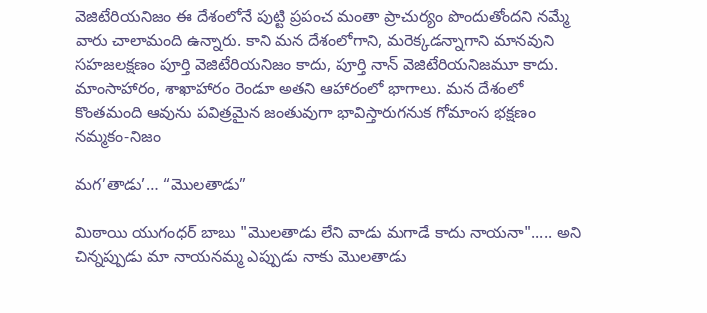వెజిటేరియనిజం ఈ దేశంలోనే పుట్టి ప్రపంచ మంతా ప్రాచుర్యం పొందుతోందని నమ్మే వారు చాలామంది ఉన్నారు. కాని మన దేశంలోగాని, మరెక్కడన్నాగాని మానవుని సహజలక్షణం పూర్తి వెజిటేరియనిజం కాదు, పూర్తి నాన్ వెజిటేరియనిజమూ కాదు. మాంసాహారం, శాఖాహారం రెండూ అతని ఆహారంలో భాగాలు. మన దేశంలో కొంతమంది ఆవును పవిత్రమైన జంతువుగా భావిస్తారుగనుక గోమాంస భక్షణం
నమ్మకం-నిజం

మగ’తాడు’… “మొలతాడు”

మిఠాయి యుగంధర్ బాబు "మొలతాడు లేని వాడు మగాడే కాదు నాయనా"..... అని చిన్నప్పుడు మా నాయనమ్మ ఎప్పుడు నాకు మొలతాడు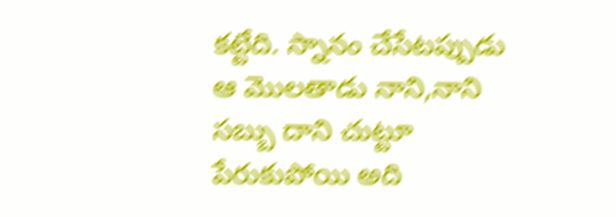కట్టేది. స్నానం చేసేటప్పుడు ఆ మొలతాడు నాని,నాని సబ్బు దాని చుట్టూ పేరుకుపోయి అది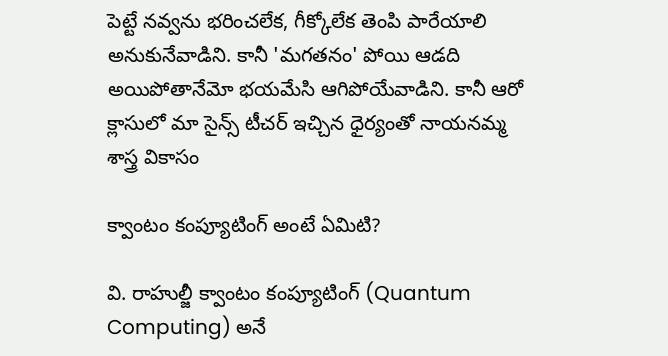పెట్టే నవ్వను భరించలేక, గీక్కోలేక తెంపి పారేయాలి అనుకునేవాడిని. కానీ 'మగతనం' పోయి ఆడది అయిపోతానేమో భయమేసి ఆగిపోయేవాడిని. కానీ ఆరో క్లాసులో మా సైన్స్ టీచర్ ఇచ్చిన ధైర్యంతో నాయనమ్మ
శాస్త్ర వికాసం

క్వాంటం కంప్యూటింగ్ అంటే ఏమిటి?

వి. రాహుల్జీ క్వాంటం కంప్యూటింగ్ (Quantum Computing) అనే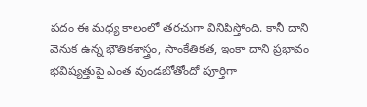పదం ఈ మధ్య కాలంలో తరచుగా వినిపిస్తోంది. కానీ దాని వెనుక ఉన్న భౌతికశాస్త్రం, సాంకేతికత, ఇంకా దాని ప్రభావం భవిష్యత్తుపై ఎంత వుండబోతోందో పూర్తిగా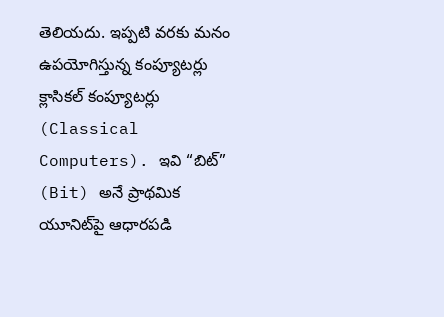తెలియదు. ఇప్పటి వరకు మనం ఉపయోగిస్తున్న కంప్యూటర్లు క్లాసికల్ కంప్యూటర్లు (Classical Computers). ఇవి “బిట్” (Bit) అనే ప్రాథమిక యూనిట్‌పై ఆధారపడి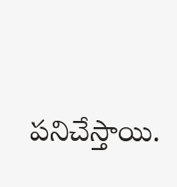పనిచేస్తాయి.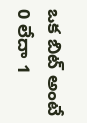ఒక బిట్ అంటే 0 లేదా 1